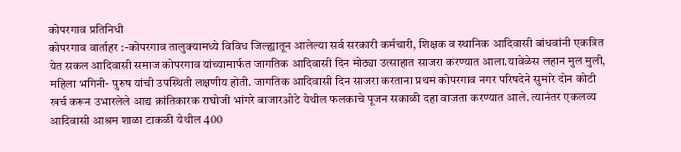कोपरगाव प्रतिनिधी
कोपरगाव वार्ताहर :-कोपरगाव तालुक्यामध्ये विविध जिल्ह्यातून आलेल्या सर्व सरकारी कर्मचारी, शिक्षक व स्थानिक आदिवासी बांधवांनी एकत्रित येत सकल आदिवासी समाज कोपरगाव यांच्यामार्फत जागतिक आदिवासी दिन मोठ्या उत्साहात साजरा करण्यात आला.यावेळेस लहान मुल मुली, महिला भगिनी- पुरुष यांची उपस्थिती लक्षणीय होती. जागतिक आदिवासी दिन साजरा करताना प्रथम कोपरगाव नगर परिषदेने सुमारे दोन कोटी खर्च करून उभारलेले आद्य क्रांतिकारक राघोजी भांगरे बाजारओटे येथील फलकाचे पूजन सकाळी दहा वाजता करण्यात आले. त्यानंतर एकलव्य आदिवासी आश्रम शाळा टाकळी येथील 400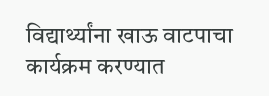विद्यार्थ्यांना खाऊ वाटपाचा कार्यक्रम करण्यात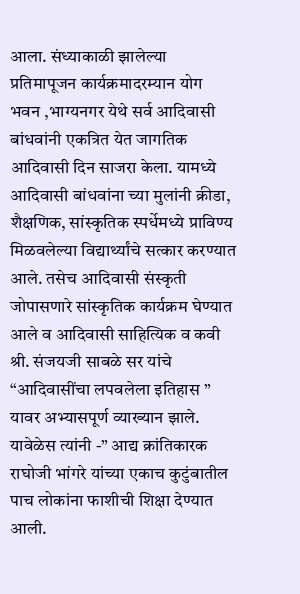आला. संध्याकाळी झालेल्या प्रतिमापूजन कार्यक्रमादरम्यान योग भवन ,भाग्यनगर येथे सर्व आदिवासी बांधवांनी एकत्रित येत जागतिक आदिवासी दिन साजरा केला. यामध्ये आदिवासी बांधवांना च्या मुलांनी क्रीडा, शैक्षणिक, सांस्कृतिक स्पर्धेमध्ये प्राविण्य मिळवलेल्या विद्यार्थ्यांचे सत्कार करण्यात आले. तसेच आदिवासी संस्कृती जोपासणारे सांस्कृतिक कार्यक्रम घेण्यात आले व आदिवासी साहित्यिक व कवी श्री. संजयजी साबळे सर यांचे “आदिवासींचा लपवलेला इतिहास ” यावर अभ्यासपूर्ण व्याख्यान झाले. यावेळेस त्यांनी -” आद्य क्रांतिकारक राघोजी भांगरे यांच्या एकाच कुटुंबातील पाच लोकांना फाशीची शिक्षा देण्यात आली.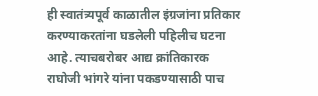ही स्वातंत्र्यपूर्व काळातील इंग्रजांना प्रतिकार करण्याकरतांना घडलेली पहिलीच घटना आहे. त्याचबरोबर आद्य क्रांतिकारक राघोजी भांगरे यांना पकडण्यासाठी पाच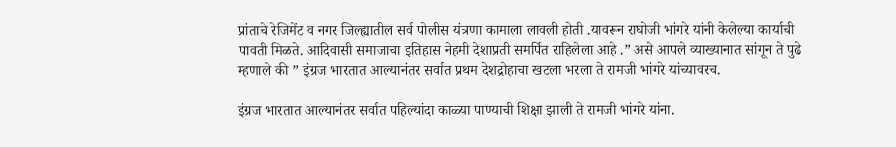प्रांताचे रेजिमेंट व नगर जिल्ह्यातील सर्व पोलीस यंत्रणा कामाला लावली होती .यावरून राघोजी भांगरे यांनी केलेल्या कार्याची पावती मिळते. आदिवासी समाजाचा इतिहास नेहमी देशाप्रती समर्पित राहिलेला आहे .” असे आपले व्याख्यानात सांगून ते पुढे म्हणाले की ” इंग्रज भारतात आल्यानंतर सर्वात प्रथम देशद्रोहाचा खटला भरला ते रामजी भांगरे यांच्यावरच.

इंग्रज भारतात आल्यानंतर सर्वात पहिल्यांदा काळ्या पाण्याची शिक्षा झाली ते रामजी भांगरे यांना.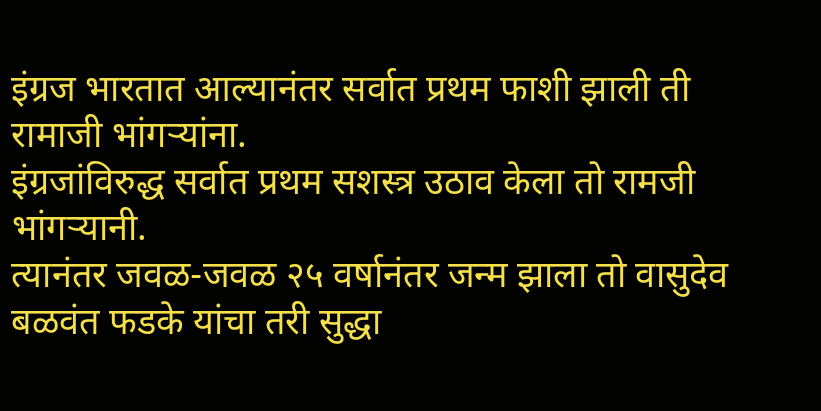इंग्रज भारतात आल्यानंतर सर्वात प्रथम फाशी झाली ती रामाजी भांगऱ्यांना.
इंग्रजांविरुद्ध सर्वात प्रथम सशस्त्र उठाव केला तो रामजी भांगऱ्यानी.
त्यानंतर जवळ-जवळ २५ वर्षानंतर जन्म झाला तो वासुदेव बळवंत फडके यांचा तरी सुद्धा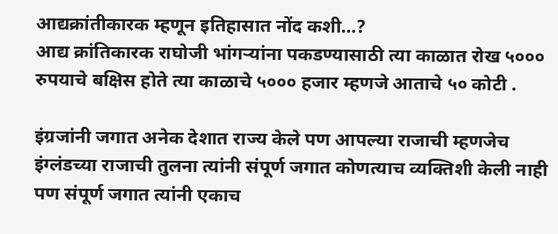आद्यक्रांतीकारक म्हणून इतिहासात नोंद कशी…?
आद्य क्रांतिकारक राघोजी भांगऱ्यांना पकडण्यासाठी त्या काळात रोख ५००० रुपयाचे बक्षिस होते त्या काळाचे ५००० हजार म्हणजे आताचे ५० कोटी .

इंग्रजांनी जगात अनेक देशात राज्य केले पण आपल्या राजाची म्हणजेच इंग्लंडच्या राजाची तुलना त्यांनी संपूर्ण जगात कोणत्याच व्यक्तिशी केली नाही पण संपूर्ण जगात त्यांनी एकाच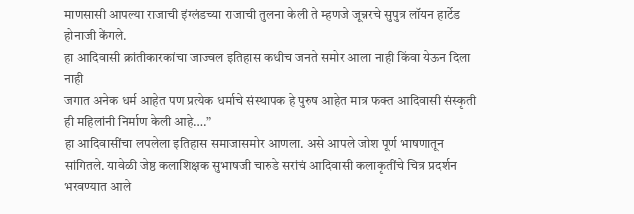माणसासी आपल्या राजाची इंग्लंडच्या राजाची तुलना केली ते म्हणजे जून्नरचे सुपुत्र लॉयन हार्टेड होनाजी केंगले.
हा आदिवासी क्रांतीकारकांचा जाज्वल इतिहास कधीच जनते समोर आला नाही किंवा येऊन दिला नाही
जगात अनेक धर्म आहेत पण प्रत्येक धर्माचे संस्थापक हे पुरुष आहेत मात्र फक्त आदिवासी संस्कृती ही महिलांनी निर्माण केली आहे….”
हा आदिवासींचा लपलेला इतिहास समाजासमोर आणला. असे आपले जोश पूर्ण भाषणातून सांगितले. यावेळी जेष्ठ कलाशिक्षक सुभाषजी चारुडे सरांचं आदिवासी कलाकृतींचे चित्र प्रदर्शन भरवण्यात आले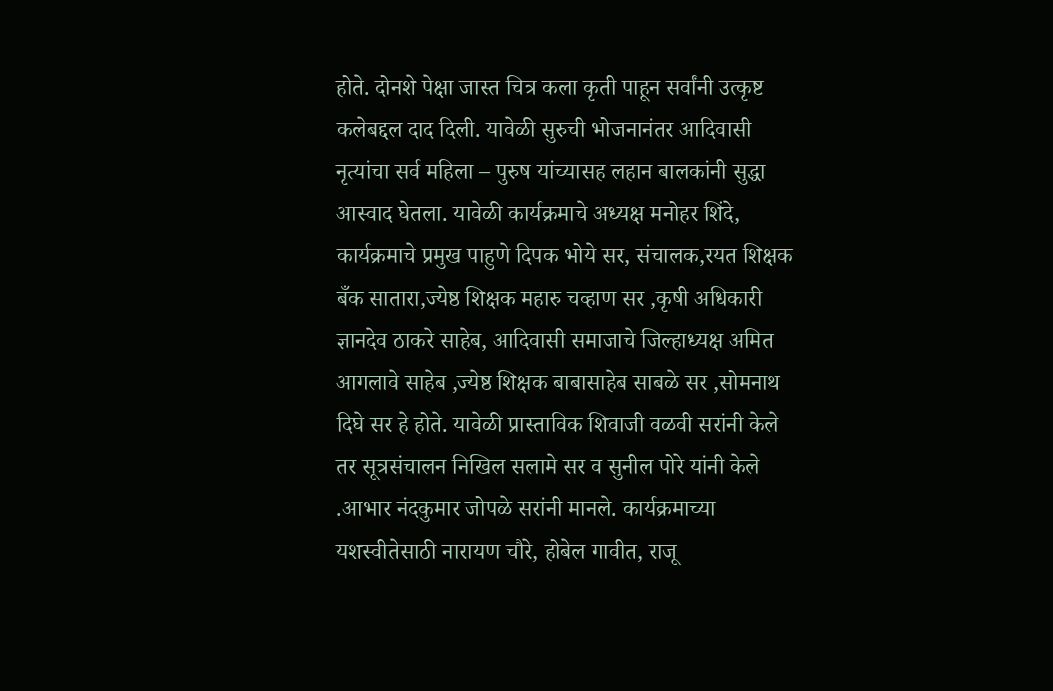होते. दोनशे पेक्षा जास्त चित्र कला कृती पाहून सर्वांनी उत्कृष्ट कलेबद्दल दाद दिली. यावेळी सुरुची भोजनानंतर आदिवासी नृत्यांचा सर्व महिला – पुरुष यांच्यासह लहान बालकांनी सुद्धा आस्वाद घेतला. यावेळी कार्यक्रमाचे अध्यक्ष मनोहर शिंदे, कार्यक्रमाचे प्रमुख पाहुणे दिपक भोये सर, संचालक,रयत शिक्षक बँक सातारा,ज्येष्ठ शिक्षक महारु चव्हाण सर ,कृषी अधिकारी ज्ञानदेव ठाकरे साहेब, आदिवासी समाजाचे जिल्हाध्यक्ष अमित आगलावे साहेब ,ज्येष्ठ शिक्षक बाबासाहेब साबळे सर ,सोमनाथ दिघे सर हे होते. यावेळी प्रास्ताविक शिवाजी वळवी सरांनी केले तर सूत्रसंचालन निखिल सलामे सर व सुनील पोरे यांनी केले .आभार नंदकुमार जोपळे सरांनी मानले. कार्यक्रमाच्या यशस्वीतेसाठी नारायण चौरे, होबेल गावीत, राजू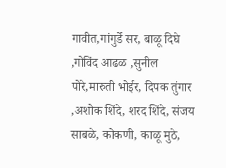गावीत,गांगुर्डे सर, बाळू दिघे ,गोविंद आढळ ,सुनील पोरे,मारुती भोईर, दिपक तुंगार ,अशोक शिंदे, शरद शिंदे, संजय साबळे, कोकणी, काळू मुठे,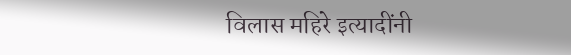विलास महिरे इत्यादींनी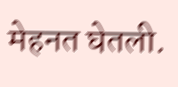मेहनत घेतली.